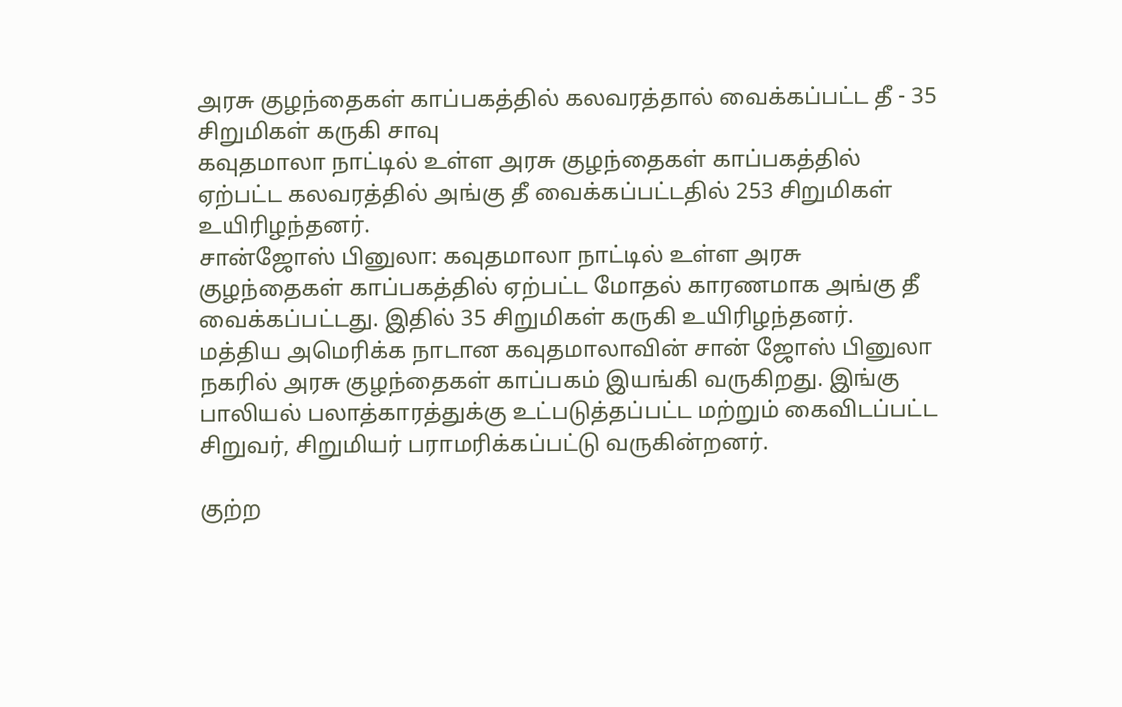அரசு குழந்தைகள் காப்பகத்தில் கலவரத்தால் வைக்கப்பட்ட தீ - 35 சிறுமிகள் கருகி சாவு
கவுதமாலா நாட்டில் உள்ள அரசு குழந்தைகள் காப்பகத்தில் ஏற்பட்ட கலவரத்தில் அங்கு தீ வைக்கப்பட்டதில் 253 சிறுமிகள் உயிரிழந்தனர்.
சான்ஜோஸ் பினுலா: கவுதமாலா நாட்டில் உள்ள அரசு குழந்தைகள் காப்பகத்தில் ஏற்பட்ட மோதல் காரணமாக அங்கு தீ வைக்கப்பட்டது. இதில் 35 சிறுமிகள் கருகி உயிரிழந்தனர்.
மத்திய அமெரிக்க நாடான கவுதமாலாவின் சான் ஜோஸ் பினுலா நகரில் அரசு குழந்தைகள் காப்பகம் இயங்கி வருகிறது. இங்கு பாலியல் பலாத்காரத்துக்கு உட்படுத்தப்பட்ட மற்றும் கைவிடப்பட்ட சிறுவர், சிறுமியர் பராமரிக்கப்பட்டு வருகின்றனர்.

குற்ற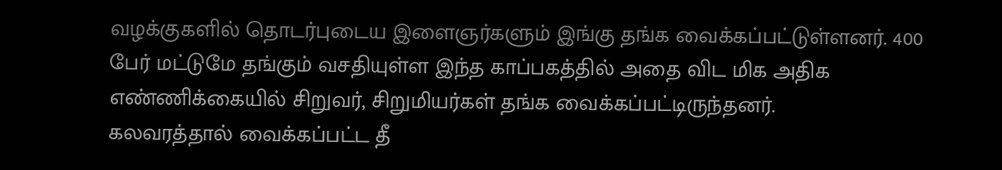வழக்குகளில் தொடர்புடைய இளைஞர்களும் இங்கு தங்க வைக்கப்பட்டுள்ளனர். 400 பேர் மட்டுமே தங்கும் வசதியுள்ள இந்த காப்பகத்தில் அதை விட மிக அதிக எண்ணிக்கையில் சிறுவர், சிறுமியர்கள் தங்க வைக்கப்பட்டிருந்தனர்.
கலவரத்தால் வைக்கப்பட்ட தீ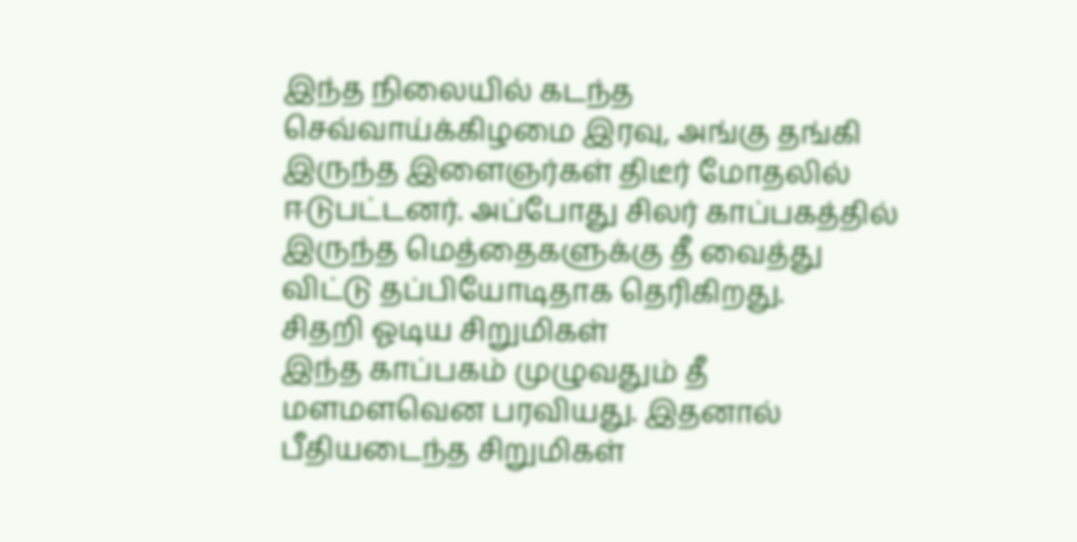இந்த நிலையில் கடந்த செவ்வாய்க்கிழமை இரவு, அங்கு தங்கி இருந்த இளைஞர்கள் திடீர் மோதலில் ஈடுபட்டனர். அப்போது சிலர் காப்பகத்தில் இருந்த மெத்தைகளுக்கு தீ வைத்து விட்டு தப்பியோடிதாக தெரிகிறது.
சிதறி ஓடிய சிறுமிகள்
இந்த காப்பகம் முழுவதும் தீ மளமளவென பரவியது. இதனால் பீதியடைந்த சிறுமிகள்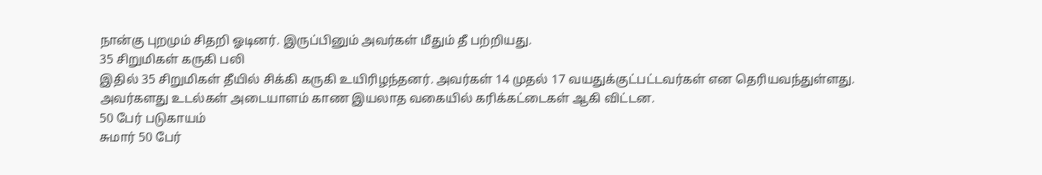நான்கு புறமும் சிதறி ஓடினர். இருப்பினும் அவர்கள் மீதும் தீ பற்றியது.
35 சிறுமிகள் கருகி பலி
இதில் 35 சிறுமிகள் தீயில் சிக்கி கருகி உயிரிழந்தனர். அவர்கள் 14 முதல் 17 வயதுக்குட்பட்டவர்கள் என தெரியவந்துள்ளது. அவர்களது உடல்கள் அடையாளம் காண இயலாத வகையில் கரிக்கட்டைகள் ஆகி விட்டன.
50 பேர் படுகாயம்
சுமார் 50 பேர்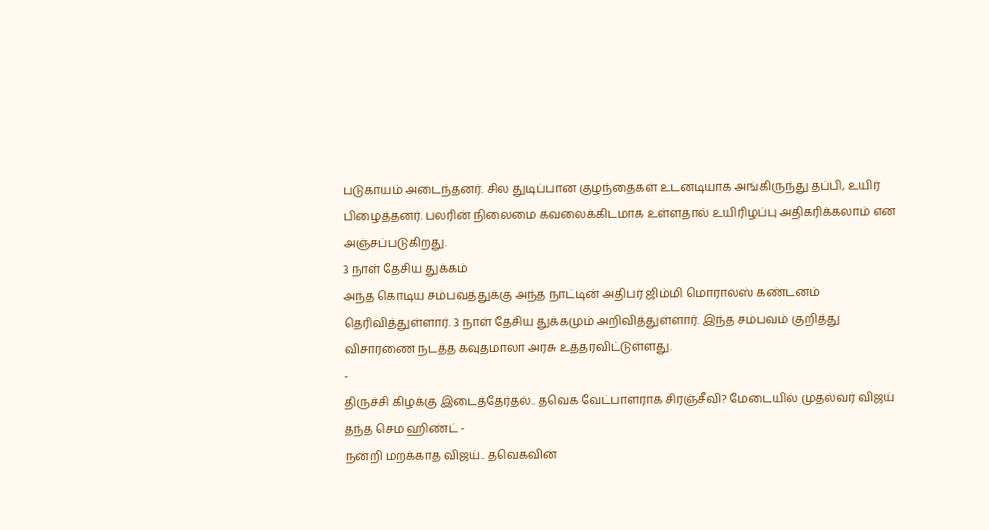படுகாயம் அடைந்தனர். சில துடிப்பான குழந்தைகள் உடனடியாக அங்கிருந்து தப்பி, உயிர் பிழைத்தனர். பலரின் நிலைமை கவலைக்கிடமாக உள்ளதால் உயிரிழப்பு அதிகரிக்கலாம் என அஞ்சப்படுகிறது.
3 நாள் தேசிய துக்கம்
அந்த கொடிய சம்பவத்துக்கு அந்த நாட்டின் அதிபர் ஜிம்மி மொராலஸ் கண்டனம் தெரிவித்துள்ளார். 3 நாள் தேசிய துக்கமும் அறிவித்துள்ளார். இந்த சம்பவம் குறித்து விசாரணை நடத்த கவுதமாலா அரசு உத்தரவிட்டுள்ளது.
-
திருச்சி கிழக்கு இடைத்தேர்தல்.. தவெக வேட்பாளராக சிரஞ்சீவி? மேடையில் முதல்வர் விஜய் தந்த செம ஹிண்ட் -
நன்றி மறக்காத விஜய்.. தவெகவின்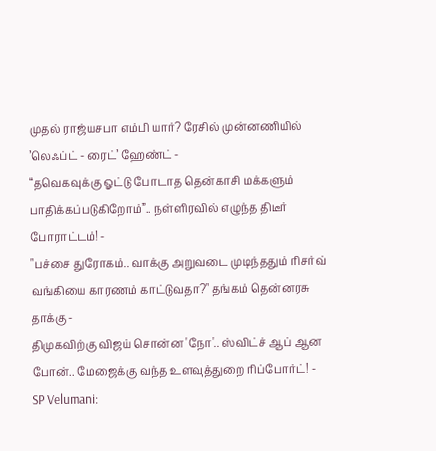முதல் ராஜ்யசபா எம்பி யார்? ரேசில் முன்னணியில் ’லெஃப்ட் - ரைட்’ ஹேண்ட் -
“தவெகவுக்கு ஓட்டு போடாத தென்காசி மக்களும் பாதிக்கப்படுகிறோம்”.. நள்ளிரவில் எழுந்த திடீர் போராட்டம்! -
"பச்சை துரோகம்.. வாக்கு அறுவடை முடிந்ததும் ரிசர்வ் வங்கியை காரணம் காட்டுவதா?" தங்கம் தென்னரசு தாக்கு -
திமுகவிற்கு விஜய் சொன்ன 'நோ'.. ஸ்விட்ச் ஆப் ஆன போன்.. மேஜைக்கு வந்த உளவுத்துறை ரிப்போர்ட்! -
SP Velumani: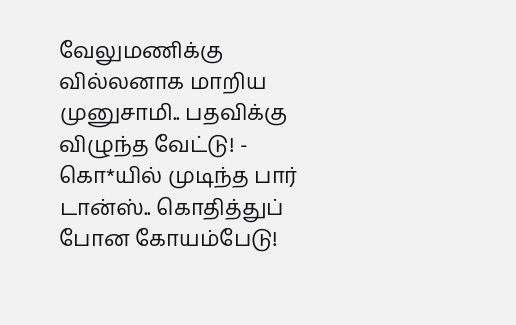வேலுமணிக்கு வில்லனாக மாறிய முனுசாமி.. பதவிக்கு விழுந்த வேட்டு! -
கொ*யில் முடிந்த பார் டான்ஸ்.. கொதித்துப் போன கோயம்பேடு!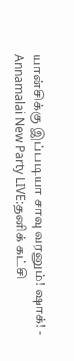யான்சிக்கு இப்படியா சாவு வரனும்! ஷாக்! -
Annamalai New Party LIVE:தனிக் கட்சி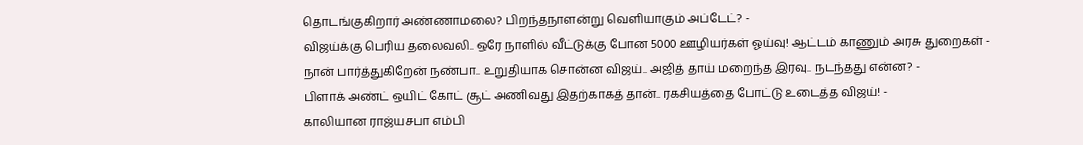தொடங்குகிறார் அண்ணாமலை? பிறந்தநாளன்று வெளியாகும் அப்டேட்? -
விஜய்க்கு பெரிய தலைவலி.. ஒரே நாளில் வீட்டுக்கு போன 5000 ஊழியர்கள் ஓய்வு! ஆட்டம் காணும் அரசு துறைகள் -
நான் பார்த்துகிறேன் நண்பா.. உறுதியாக சொன்ன விஜய்.. அஜித் தாய் மறைந்த இரவு.. நடந்தது என்ன? -
பிளாக் அண்ட் ஒயிட் கோட் சூட் அணிவது இதற்காகத் தான்.. ரகசியத்தை போட்டு உடைத்த விஜய்! -
காலியான ராஜ்யசபா எம்பி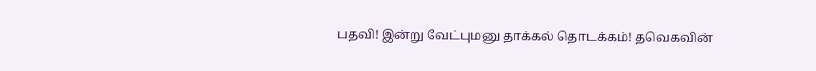பதவி! இன்று வேட்புமனு தாக்கல் தொடக்கம்! தவெகவின்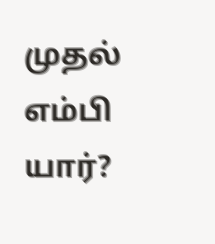முதல் எம்பி யார்?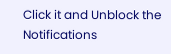Click it and Unblock the Notifications